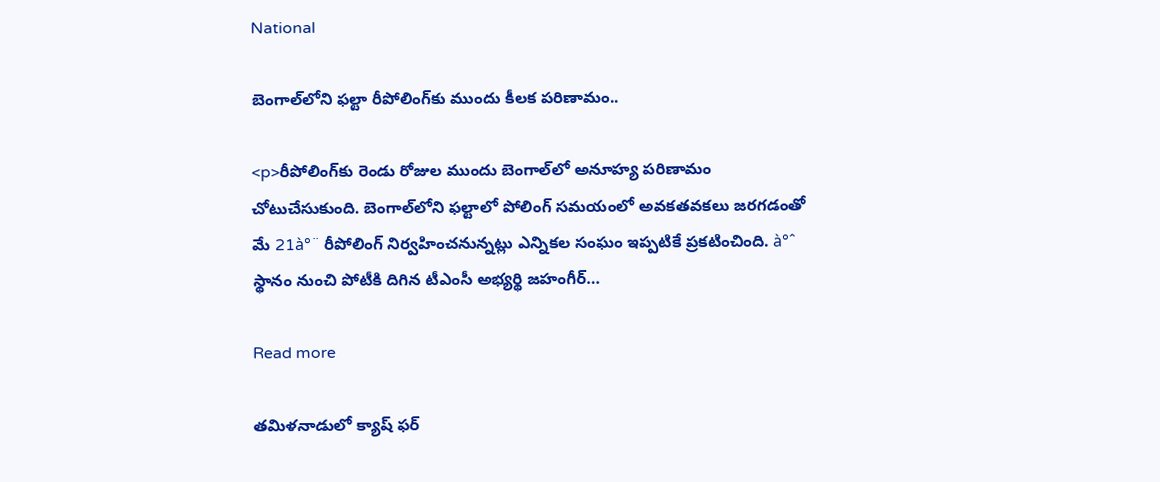National

బెంగాల్‌లోని ఫల్టా రీపోలింగ్‌కు ముందు కీలక పరిణామం..

<p>రీపోలింగ్‌కు రెండు రోజుల ముందు బెంగాల్‌లో అనూహ్య పరిణామం చోటుచేసుకుంది. బెంగాల్‌లోని ఫల్టాలో పోలింగ్‌ సమయంలో అవకతవకలు జరగడంతో మే 21à°¨ రీపోలింగ్‌ నిర్వహించనున్నట్లు ఎన్నికల సంఘం ఇప్పటికే ప్రకటించింది. à°ˆ స్థానం నుంచి పోటీకి దిగిన టీఎంసీ అభ్యర్థి జహంగీర్‌…

Read more

తమిళనాడులో క్యాష్ ఫర్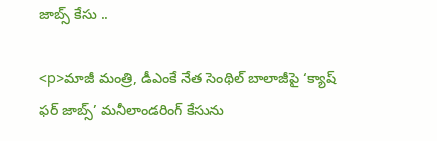జాబ్స్ కేసు ..

<p>మాజీ మంత్రి, డీఎంకే నేత సెంథిల్ బాలాజీపై ‘క్యాష్ ఫర్ జాబ్స్’ మనీలాండరింగ్ కేసును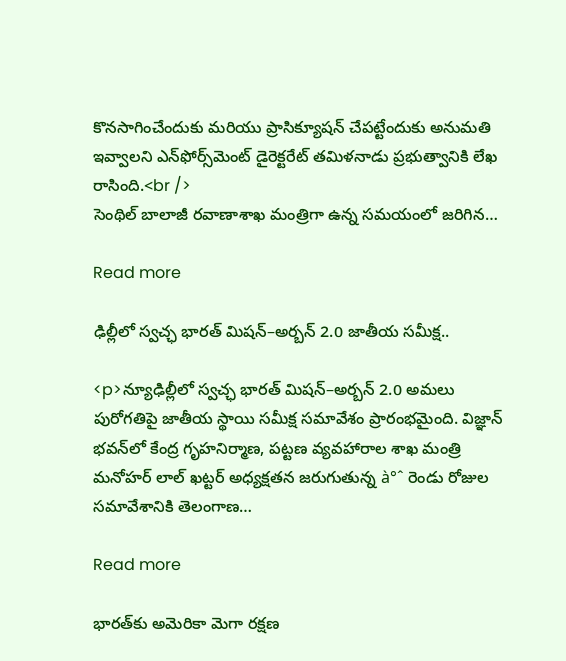కొనసాగించేందుకు మరియు ప్రాసిక్యూషన్ చేపట్టేందుకు అనుమతి ఇవ్వాలని ఎన్‌ఫోర్స్‌మెంట్ డైరెక్టరేట్ తమిళనాడు ప్రభుత్వానికి లేఖ రాసింది.<br />
సెంథిల్ బాలాజీ రవాణాశాఖ మంత్రిగా ఉన్న సమయంలో జరిగిన…

Read more

ఢిల్లీలో స్వచ్ఛ భారత్ మిషన్–అర్బన్ 2.0 జాతీయ సమీక్ష..

<p>న్యూఢిల్లీలో స్వచ్ఛ భారత్ మిషన్–అర్బన్ 2.0 అమలు పురోగతిపై జాతీయ స్థాయి సమీక్ష సమావేశం ప్రారంభమైంది. విజ్ఞాన్ భవన్‌లో కేంద్ర గృహనిర్మాణ, పట్టణ వ్యవహారాల శాఖ మంత్రి మనోహర్ లాల్ ఖట్టర్ అధ్యక్షతన జరుగుతున్న à°ˆ రెండు రోజుల సమావేశానికి తెలంగాణ…

Read more

భారత్‌కు అమెరికా మెగా రక్షణ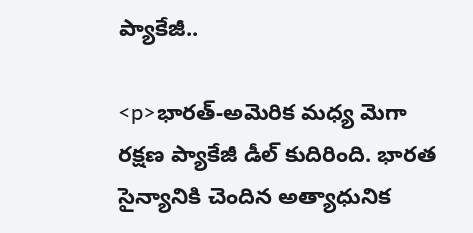ప్యాకేజీ..

<p>భారత్‌-అమెరిక మధ్య మెగా రక్షణ ప్యాకేజీ డీల్ కుదిరింది. భారత సైన్యానికి చెందిన అత్యాధునిక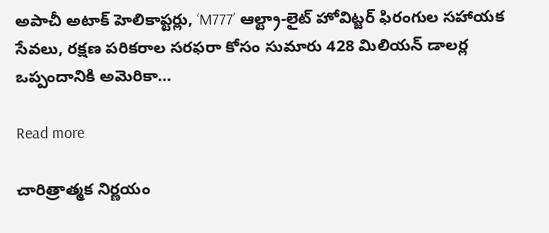అపాచీ అటాక్ హెలికాప్టర్లు, ‘M777’ ఆల్ట్రా-లైట్ హోవిట్జర్ ఫిరంగుల సహాయక సేవలు, రక్షణ పరికరాల సరఫరా కోసం సుమారు 428 మిలియన్ డాలర్ల ఒప్పందానికి అమెరికా…

Read more

చారిత్రాత్మక నిర్ణయం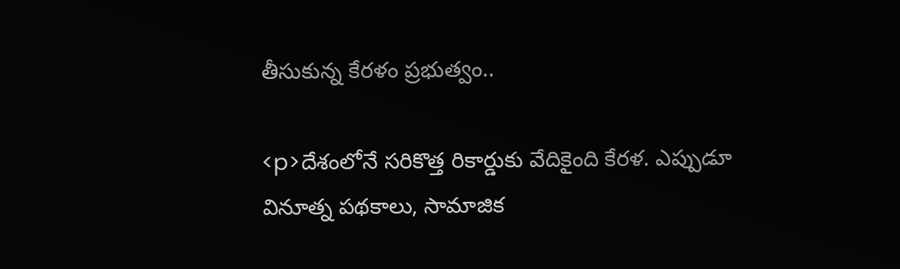తీసుకున్న కేరళం ప్రభుత్వం..

<p>దేశంలోనే సరికొత్త రికార్డుకు వేదికైంది కేరళ. ఎప్పుడూ వినూత్న పథకాలు, సామాజిక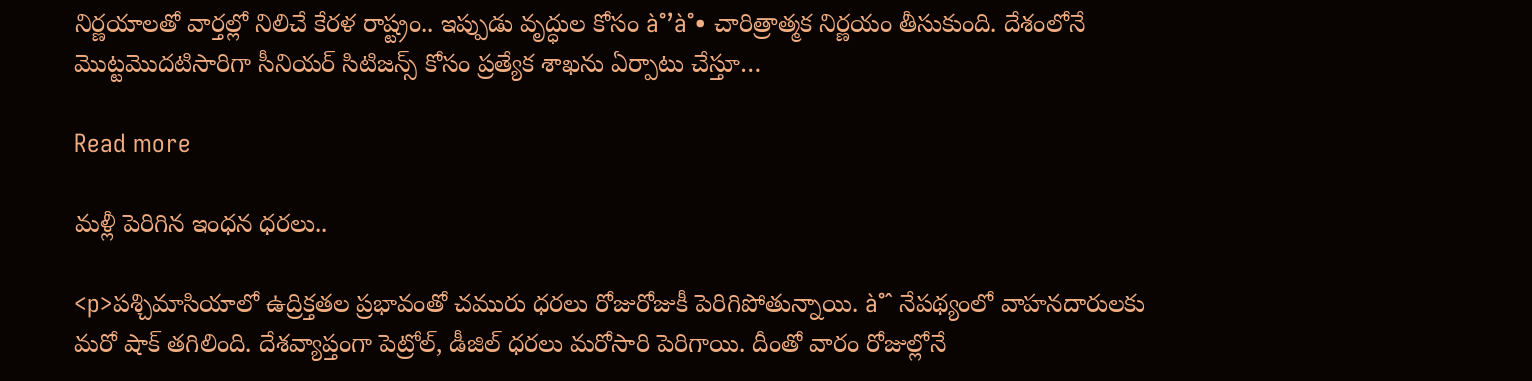నిర్ణయాలతో వార్తల్లో నిలిచే కేరళ రాష్ట్రం.. ఇప్పుడు వృద్ధుల కోసం à°’à°• చారిత్రాత్మక నిర్ణయం తీసుకుంది. దేశంలోనే మొట్టమొదటిసారిగా సీనియర్ సిటిజన్స్ కోసం ప్రత్యేక శాఖను ఏర్పాటు చేస్తూ…

Read more

మళ్లీ పెరిగిన ఇంధన ధరలు..

<p>పశ్చిమాసియాలో ఉద్రిక్తతల ప్రభావంతో చమురు ధరలు రోజురోజుకీ పెరిగిపోతున్నాయి. à°ˆ నేపథ్యంలో వాహనదారులకు మరో షాక్‌ తగిలింది. దేశవ్యాప్తంగా పెట్రోల్‌, డీజిల్‌ ధరలు మరోసారి పెరిగాయి. దీంతో వారం రోజుల్లోనే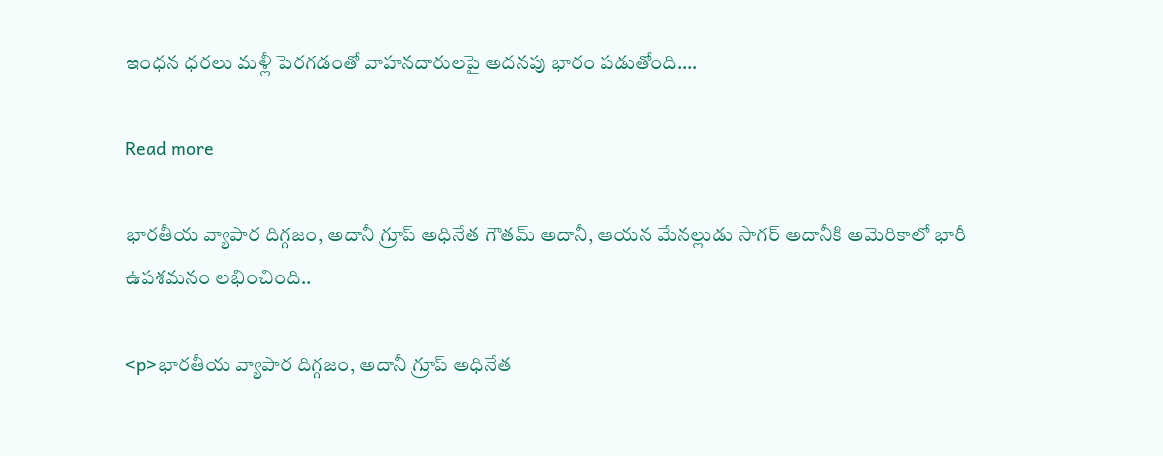ఇంధన ధరలు మళ్లీ పెరగడంతో వాహనదారులపై అదనపు భారం పడుతోంది.…

Read more

భారతీయ వ్యాపార దిగ్గజం, అదానీ గ్రూప్‌ అధినేత గౌతమ్‌ అదానీ, ఆయన మేనల్లుడు సాగర్ అదానీకి అమెరికాలో భారీ ఉపశమనం లభించింది..

<p>భారతీయ వ్యాపార దిగ్గజం, అదానీ గ్రూప్‌ అధినేత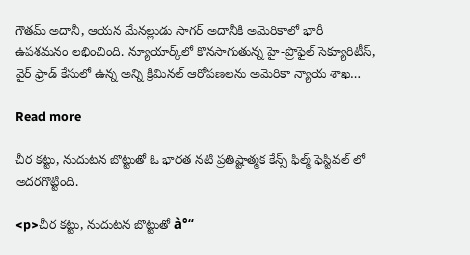గౌతమ్‌ అదానీ, ఆయన మేనల్లుడు సాగర్ అదానీకి అమెరికాలో భారీ ఉపశమనం లభించింది. న్యూయార్క్‌లో కొనసాగుతున్న హై-ప్రొఫైల్ సెక్యూరిటీస్, వైర్ ఫ్రాడ్ కేసులో ఉన్న అన్ని క్రిమినల్ ఆరోపణలను అమెరికా న్యాయ శాఖ…

Read more

చీర కట్టు, నుదుటన బొట్టుతో ఓ భారత నటి ప్రతిష్టాత్మక కేన్స్ ఫిల్మ్ ఫెస్టివల్ లో అదరగొట్టింది.

<p>చీర కట్టు, నుదుటన బొట్టుతో à°“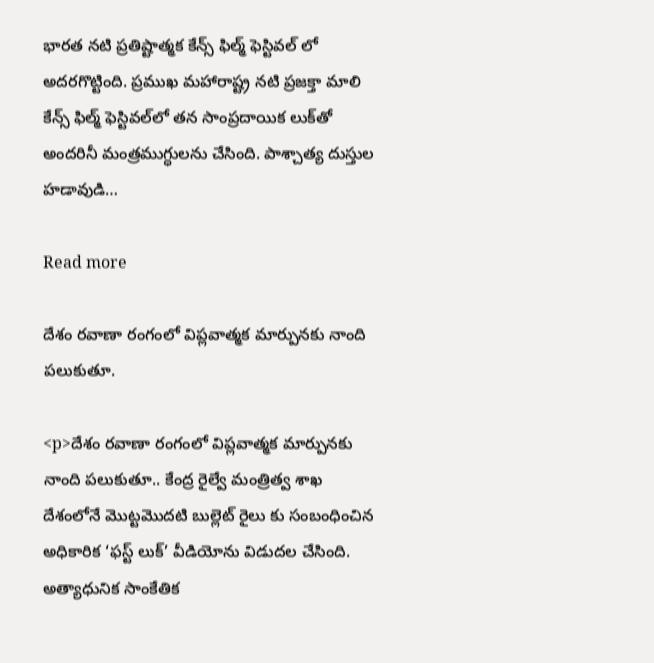భారత నటి ప్రతిష్టాత్మక కేన్స్ ఫిల్మ్ ఫెస్టివల్ లో అదరగొట్టింది. ప్రముఖ మహారాష్ట్ర నటి ప్రజక్తా మాలి కేన్స్ ఫిల్మ్ ఫెస్టివల్‌లో తన సాంప్రదాయిక లుక్‌తో అందరినీ మంత్రముగ్ధులను చేసింది. పాశ్చాత్య దుస్తుల హడావుడి…

Read more

దేశం రవాణా రంగంలో విప్లవాత్మక మార్పునకు నాంది పలుకుతూ.

<p>దేశం రవాణా రంగంలో విప్లవాత్మక మార్పునకు నాంది పలుకుతూ.. కేంద్ర రైల్వే మంత్రిత్వ శాఖ దేశంలోనే మొట్టమొదటి బుల్లెట్ రైలు కు సంబంధించిన అధికారిక ‘ఫస్ట్ లుక్’ వీడియోను విడుదల చేసింది. అత్యాధునిక సాంకేతిక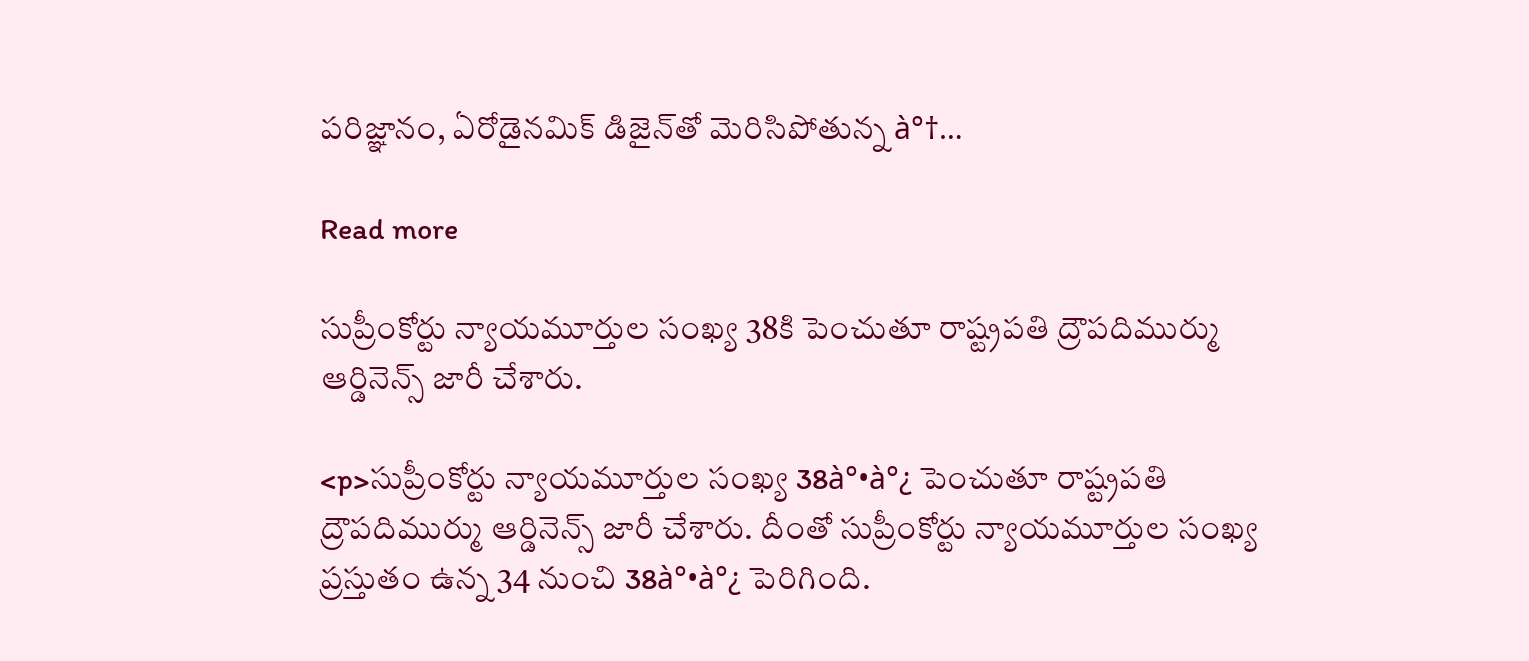పరిజ్ఞానం, ఏరోడైనమిక్ డిజైన్‌తో మెరిసిపోతున్న à°†…

Read more

సుప్రీంకోర్టు న్యాయమూర్తుల సంఖ్య 38కి పెంచుతూ రాష్ట్రపతి ద్రౌపదిముర్ము ఆర్డినెన్స్‌ జారీ చేశారు.

<p>సుప్రీంకోర్టు న్యాయమూర్తుల సంఖ్య 38à°•à°¿ పెంచుతూ రాష్ట్రపతి ద్రౌపదిముర్ము ఆర్డినెన్స్‌ జారీ చేశారు. దీంతో సుప్రీంకోర్టు న్యాయమూర్తుల సంఖ్య ప్రస్తుతం ఉన్న 34 నుంచి 38à°•à°¿ పెరిగింది.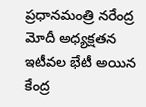ప్రధానమంత్రి నరేంద్ర మోదీ అధ్యక్షతన ఇటీవల భేటీ అయిన కేంద్ర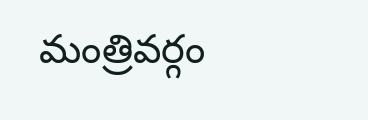మంత్రివర్గం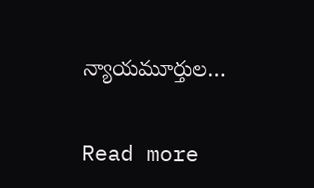న్యాయమూర్తుల…

Read more